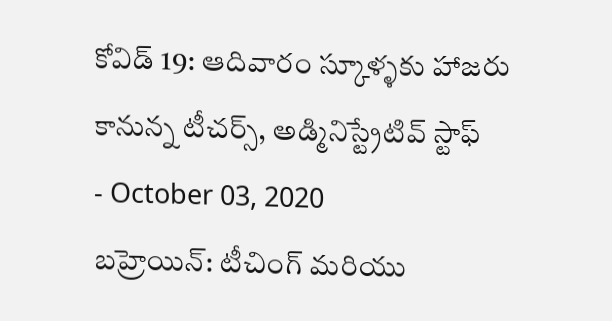కోవిడ్ 19: ఆదివారం స్కూళ్ళకు హాజరు కానున్న టీచర్స్, అడ్మినిస్ట్రేటివ్ స్టాఫ్
- October 03, 2020
బహ్రెయిన్: టీచింగ్ మరియు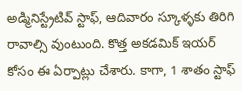అడ్మినిస్ట్రేటివ్ స్టాఫ్, ఆదివారం స్కూళ్ళకు తిరిగి రావాల్సి వుంటుంది. కొత్త అకడమిక్ ఇయర్ కోసం ఈ ఏర్పాట్లు చేశారు. కాగా, 1 శాతం స్టాఫ్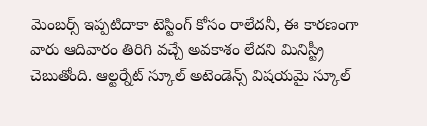మెంబర్స్ ఇప్పటిదాకా టెస్టింగ్ కోసం రాలేదనీ, ఈ కారణంగా వారు ఆదివారం తిరిగి వచ్చే అవకాశం లేదని మినిస్ట్రీ చెబుతోంది. ఆల్టర్నేట్ స్కూల్ అటెండెన్స్ విషయమై స్కూల్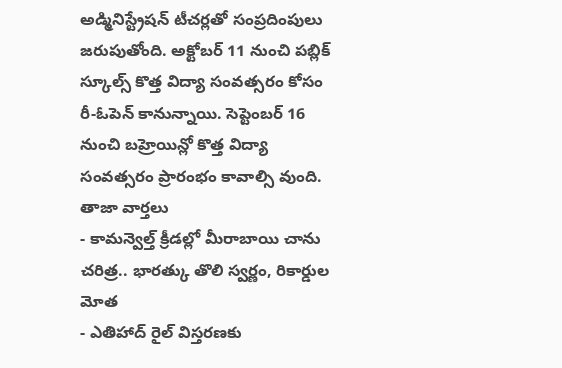అడ్మినిస్ట్రేషన్ టీచర్లతో సంప్రదింపులు జరుపుతోంది. అక్టోబర్ 11 నుంచి పబ్లిక్ స్కూల్స్ కొత్త విద్యా సంవత్సరం కోసం రీ-ఓపెన్ కానున్నాయి. సెప్టెంబర్ 16 నుంచి బహ్రెయిన్లో కొత్త విద్యా సంవత్సరం ప్రారంభం కావాల్సి వుంది.
తాజా వార్తలు
- కామన్వెల్త్ క్రీడల్లో మీరాబాయి చాను చరిత్ర.. భారత్కు తొలి స్వర్ణం, రికార్డుల మోత
- ఎతిహాద్ రైల్ విస్తరణకు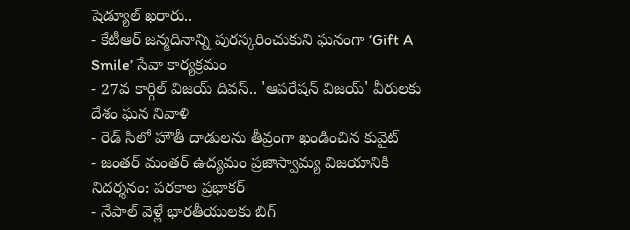షెడ్యూల్ ఖరారు..
- కేటీఆర్ జన్మదినాన్ని పురస్కరించుకుని ఘనంగా ‘Gift A Smile’ సేవా కార్యక్రమం
- 27వ కార్గిల్ విజయ్ దివస్.. 'ఆపరేషన్ విజయ్' వీరులకు దేశం ఘన నివాళి
- రెడ్ సిలో హౌతీ దాడులను తీవ్రంగా ఖండించిన కువైట్
- జంతర్ మంతర్ ఉద్యమం ప్రజాస్వామ్య విజయానికి నిదర్శనం: పరకాల ప్రభాకర్
- నేపాల్ వెళ్లే భారతీయులకు బిగ్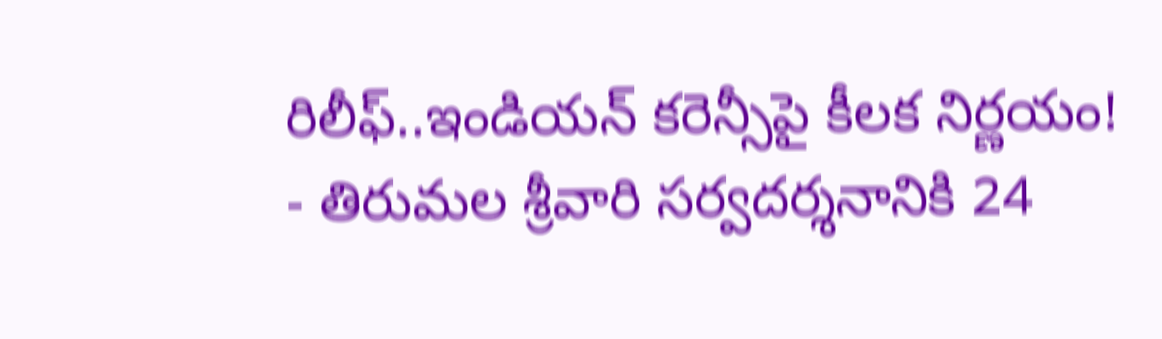రిలీఫ్..ఇండియన్ కరెన్సీపై కీలక నిర్ణయం!
- తిరుమల శ్రీవారి సర్వదర్శనానికి 24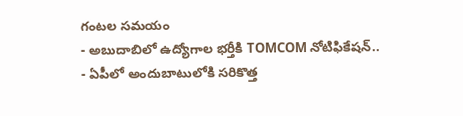గంటల సమయం
- అబుదాబిలో ఉద్యోగాల భర్తీకి TOMCOM నోటిఫికేషన్..
- ఏపీలో అందుబాటులోకి సరికొత్త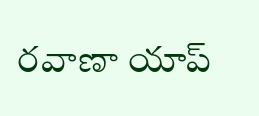రవాణా యాప్